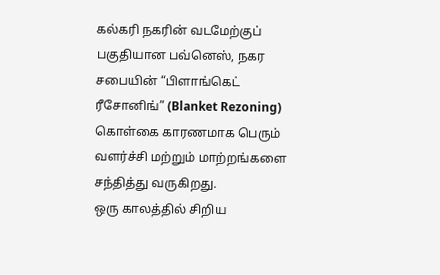கல்கரி நகரின் வடமேற்குப் பகுதியான பவ்னெஸ், நகர சபையின் “பிளாங்கெட் ரீசோனிங்” (Blanket Rezoning) கொள்கை காரணமாக பெரும் வளர்ச்சி மற்றும் மாற்றங்களை சந்தித்து வருகிறது.
ஒரு காலத்தில் சிறிய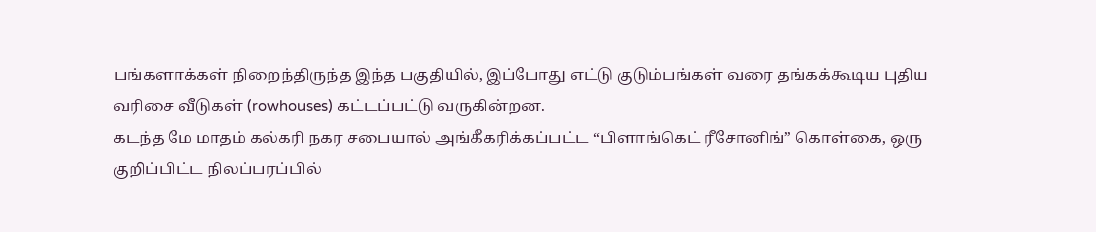பங்களாக்கள் நிறைந்திருந்த இந்த பகுதியில், இப்போது எட்டு குடும்பங்கள் வரை தங்கக்கூடிய புதிய வரிசை வீடுகள் (rowhouses) கட்டப்பட்டு வருகின்றன.
கடந்த மே மாதம் கல்கரி நகர சபையால் அங்கீகரிக்கப்பட்ட “பிளாங்கெட் ரீசோனிங்” கொள்கை, ஒரு குறிப்பிட்ட நிலப்பரப்பில்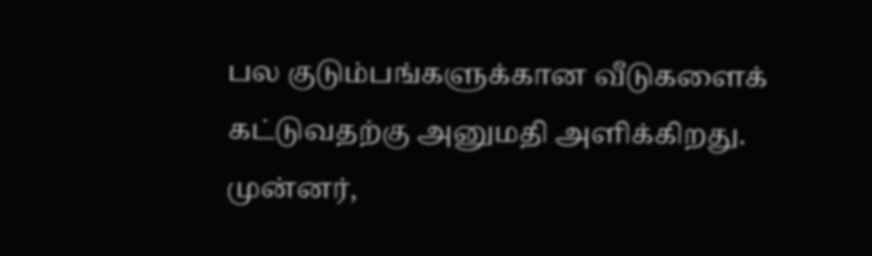பல குடும்பங்களுக்கான வீடுகளைக் கட்டுவதற்கு அனுமதி அளிக்கிறது.
முன்னர்,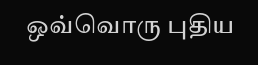ஒவ்வொரு புதிய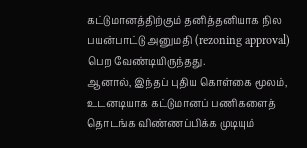கட்டுமானத்திற்கும் தனித்தனியாக நில பயன்பாட்டு அனுமதி (rezoning approval) பெற வேண்டியிருந்தது.
ஆனால், இந்தப் புதிய கொள்கை மூலம், உடனடியாக கட்டுமானப் பணிகளைத் தொடங்க விண்ணப்பிக்க முடியும்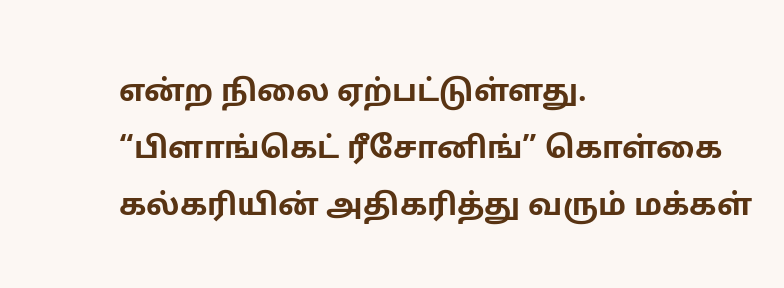என்ற நிலை ஏற்பட்டுள்ளது.
“பிளாங்கெட் ரீசோனிங்” கொள்கை கல்கரியின் அதிகரித்து வரும் மக்கள்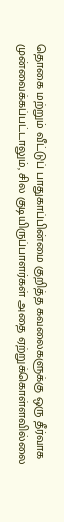தொகை மற்றும் வீட்டுப் பாதுகாப்பின்மை குறித்த கவலைகளுக்கு ஒரு தீர்வாக முன்வைக்கப்பட்டாலும், சில குடியிருப்பாளர்கள் அதை ஏற்றுக்கொள்ளவில்லை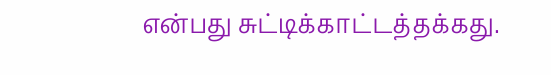என்பது சுட்டிக்காட்டத்தக்கது.